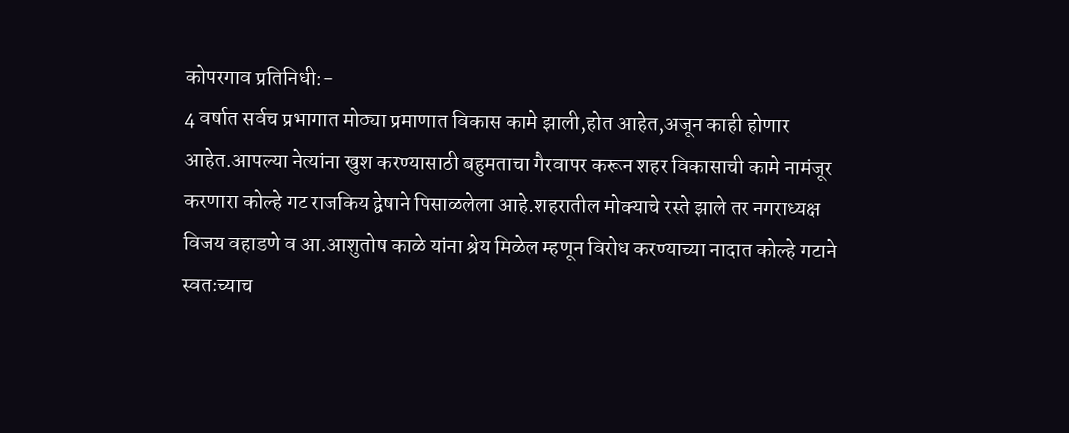कोपरगाव प्रतिनिधी:-
4 वर्षात सर्वच प्रभागात मोठ्या प्रमाणात विकास कामे झाली,होत आहेत,अजून काही होणार आहेत.आपल्या नेत्यांना खुश करण्यासाठी बहुमताचा गैरवापर करून शहर विकासाची कामे नामंजूर करणारा कोल्हे गट राजकिय द्वेषाने पिसाळलेला आहे.शहरातील मोक्याचे रस्ते झाले तर नगराध्यक्ष विजय वहाडणे व आ.आशुतोष काळे यांना श्रेय मिळेल म्हणून विरोध करण्याच्या नादात कोल्हे गटाने स्वतःच्याच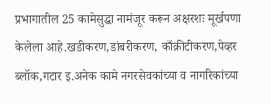प्रभागातील 25 कामेसुद्धा नामंजूर करून अक्षरशः मूर्खपणा केलेला आहे.खडीकरण,डांबरीकरण, काँक्रीटीकरण,पेव्हर ब्लॉक,गटार इ.अनेक कामे नगरसेवकांच्या व नागरिकांच्या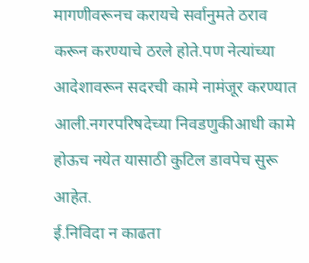मागणीवरूनच करायचे सर्वानुमते ठराव करून करण्याचे ठरले होते.पण नेत्यांच्या आदेशावरून सदरची कामे नामंजूर करण्यात आली.नगरपरिषदेच्या निवडणुकीआधी कामे होऊच नयेत यासाठी कुटिल डावपेच सुरू आहेत.
ई.निविदा न काढता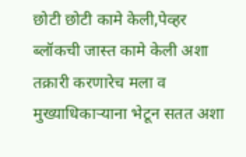छोटी छोटी कामे केली,पेव्हर ब्लॉकची जास्त कामे केली अशा तक्रारी करणारेच मला व मुख्याधिकाऱ्याना भेटून सतत अशा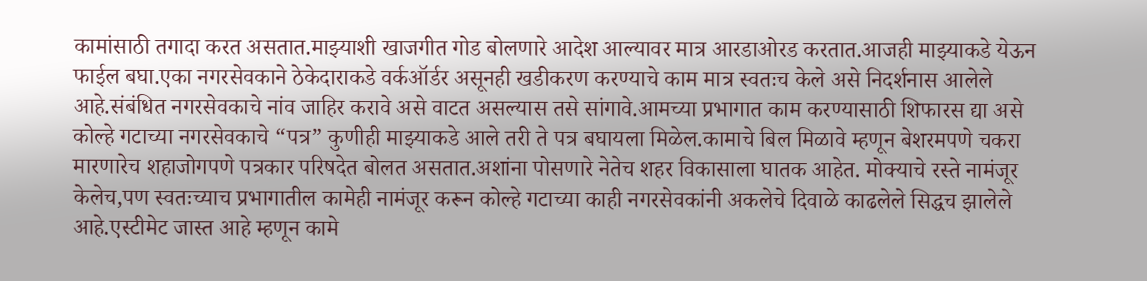कामांसाठी तगादा करत असतात.माझ्याशी खाजगीत गोड बोलणारे आदेश आल्यावर मात्र आरडाओरड करतात.आजही माझ्याकडे येऊन फाईल बघा.एका नगरसेवकाने ठेकेदाराकडे वर्कऑर्डर असूनही खडीकरण करण्याचे काम मात्र स्वतःच केले असे निदर्शनास आलेले आहे.संबंधित नगरसेवकाचे नांव जाहिर करावे असे वाटत असल्यास तसे सांगावे.आमच्या प्रभागात काम करण्यासाठी शिफारस द्या असे कोल्हे गटाच्या नगरसेवकाचे “पत्र” कुणीही माझ्याकडे आले तरी ते पत्र बघायला मिळेल.कामाचे बिल मिळावे म्हणून बेशरमपणे चकरा मारणारेच शहाजोगपणे पत्रकार परिषदेत बोलत असतात.अशांना पोसणारे नेतेच शहर विकासाला घातक आहेत. मोक्याचे रस्ते नामंजूर केलेच,पण स्वतःच्याच प्रभागातील कामेही नामंजूर करून कोल्हे गटाच्या काही नगरसेवकांनी अकलेचे दिवाळे काढलेले सिद्धच झालेले आहे.एस्टीमेट जास्त आहे म्हणून कामे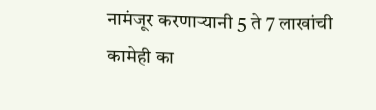नामंजूर करणाऱ्यानी 5 ते 7 लाखांची कामेही का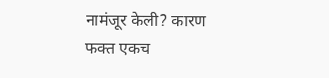नामंजूर केली? कारण फक्त एकच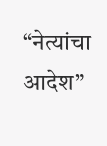“नेत्यांचा आदेश”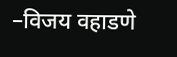–विजय वहाडणे